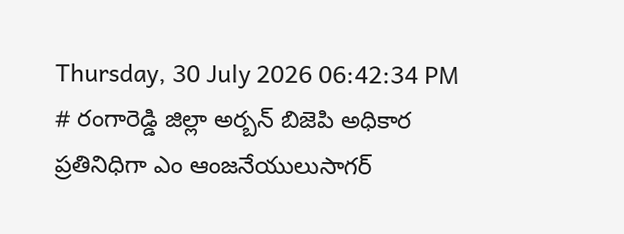Thursday, 30 July 2026 06:42:34 PM
# రంగారెడ్డి జిల్లా అర్బన్ బిజెపి అధికార ప్రతినిధిగా ఎం ఆంజనేయులుసాగర్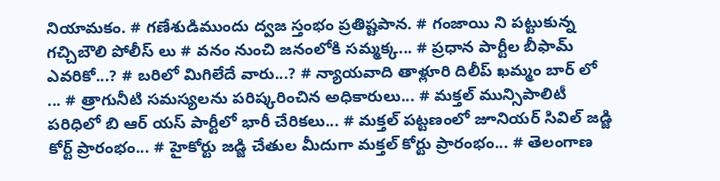నియామకం. # గణేశుడిముందు ద్వజ స్తంభం ప్రతిష్టపాన. # గంజాయి ని పట్టుకున్న గచ్చిబౌలి పోలీస్ లు # వనం నుంచి జనంలోకి సమ్మక్క... # ప్రధాన పార్టీల బీఫామ్ ఎవరికో...? # బరిలో మిగిలేదే వారు...? # న్యాయవాది తాళ్లూరి దిలీప్ ఖమ్మం బార్ లో ... # త్రాగునీటి సమస్యలను పరిష్కరించిన అధికారులు... # మక్తల్ మున్సిపాలిటీ పరిధిలో బి ఆర్ యస్ పార్టీలో భారీ చేరికలు... # మక్తల్ పట్టణంలో జూనియర్ సివిల్ జడ్జి కోర్ట్ ప్రారంభం... # హైకోర్టు జడ్జి చేతుల మీదుగా మక్తల్ కోర్టు ప్రారంభం... # తెలంగాణ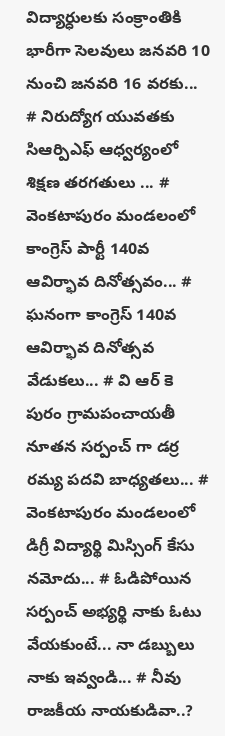విద్యార్ధులకు సంక్రాంతికి భారీగా సెలవులు జనవరి 10 నుంచి జనవరి 16 వరకు... # నిరుద్యోగ యువతకు సిఆర్పిఎఫ్ ఆధ్వర్యంలో శిక్షణ తరగతులు ... # వెంకటాపురం మండలంలో కాంగ్రెస్ పార్టీ 140వ ఆవిర్భావ దినోత్సవం... # ఘనంగా కాంగ్రెస్ 140వ ఆవిర్భావ దినోత్సవ వేడుకలు... # వి ఆర్ కె పురం గ్రామపంచాయతీ నూతన సర్పంచ్ గా డర్ర రమ్య పదవి బాధ్యతలు... # వెంకటాపురం మండలంలో డిగ్రీ విద్యార్థి మిస్సింగ్ కేసు నమోదు... # ఓడిపోయిన సర్పంచ్ అభ్యర్థి నాకు ఓటు వేయకుంటే... నా డబ్బులు నాకు ఇవ్వండి... # నీవు రాజకీయ నాయకుడివా..?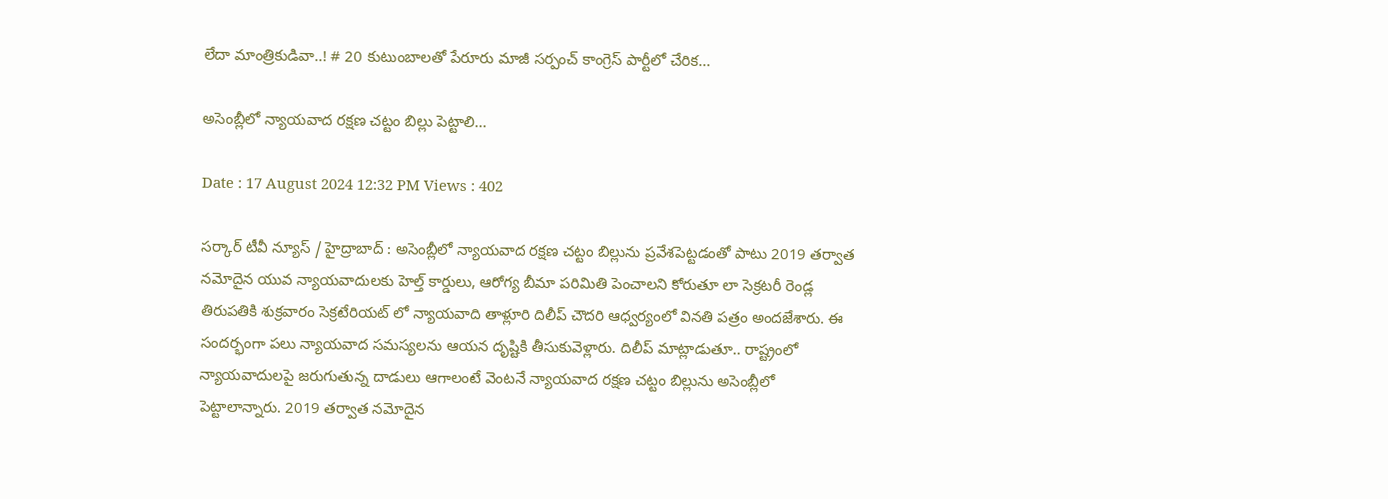లేదా మాంత్రికుడివా..! # 20 కుటుంబాలతో పేరూరు మాజీ సర్పంచ్ కాంగ్రెస్ పార్టీలో చేరిక...

అసెంబ్లీలో న్యాయవాద రక్షణ చట్టం బిల్లు పెట్టాలి...

Date : 17 August 2024 12:32 PM Views : 402

సర్కార్ టీవీ న్యూస్ / హైద్రాబాద్ : అసెంబ్లీలో న్యాయవాద రక్షణ చట్టం బిల్లును ప్రవేశపెట్టడంతో పాటు 2019 తర్వాత నమోదైన యువ న్యాయవాదులకు హెల్త్ కార్డులు, ఆరోగ్య బీమా పరిమితి పెంచాలని కోరుతూ లా సెక్రటరీ రెండ్ల తిరుపతికి శుక్రవారం సెక్రటేరియట్ లో న్యాయవాది తాళ్లూరి దిలీప్ చౌదరి ఆధ్వర్యంలో వినతి పత్రం అందజేశారు. ఈ సందర్భంగా పలు న్యాయవాద సమస్యలను ఆయన దృష్టికి తీసుకువెళ్లారు. దిలీప్ మాట్లాడుతూ.. రాష్ట్రంలో న్యాయవాదులపై జరుగుతున్న దాడులు ఆగాలంటే వెంటనే న్యాయవాద రక్షణ చట్టం బిల్లును అసెంబ్లీలో పెట్టాలాన్నారు. 2019 తర్వాత నమోదైన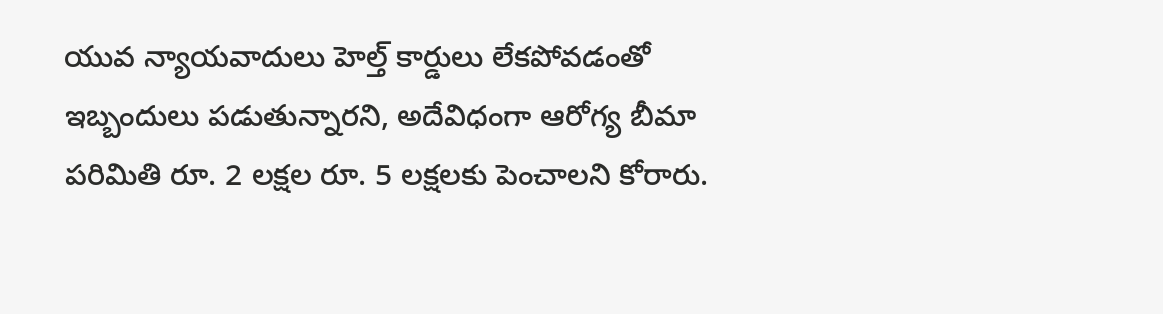యువ న్యాయవాదులు హెల్త్ కార్డులు లేకపోవడంతో ఇబ్బందులు పడుతున్నారని, అదేవిధంగా ఆరోగ్య బీమా పరిమితి రూ. 2 లక్షల రూ. 5 లక్షలకు పెంచాలని కోరారు.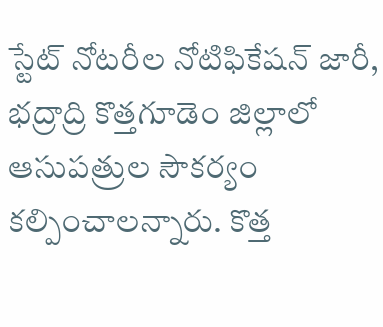స్టేట్ నోటరీల నోటిఫికేషన్ జారీ, భద్రాద్రి కొత్తగూడెం జిల్లాలో ఆసుపత్రుల సౌకర్యం కల్పించాలన్నారు. కొత్త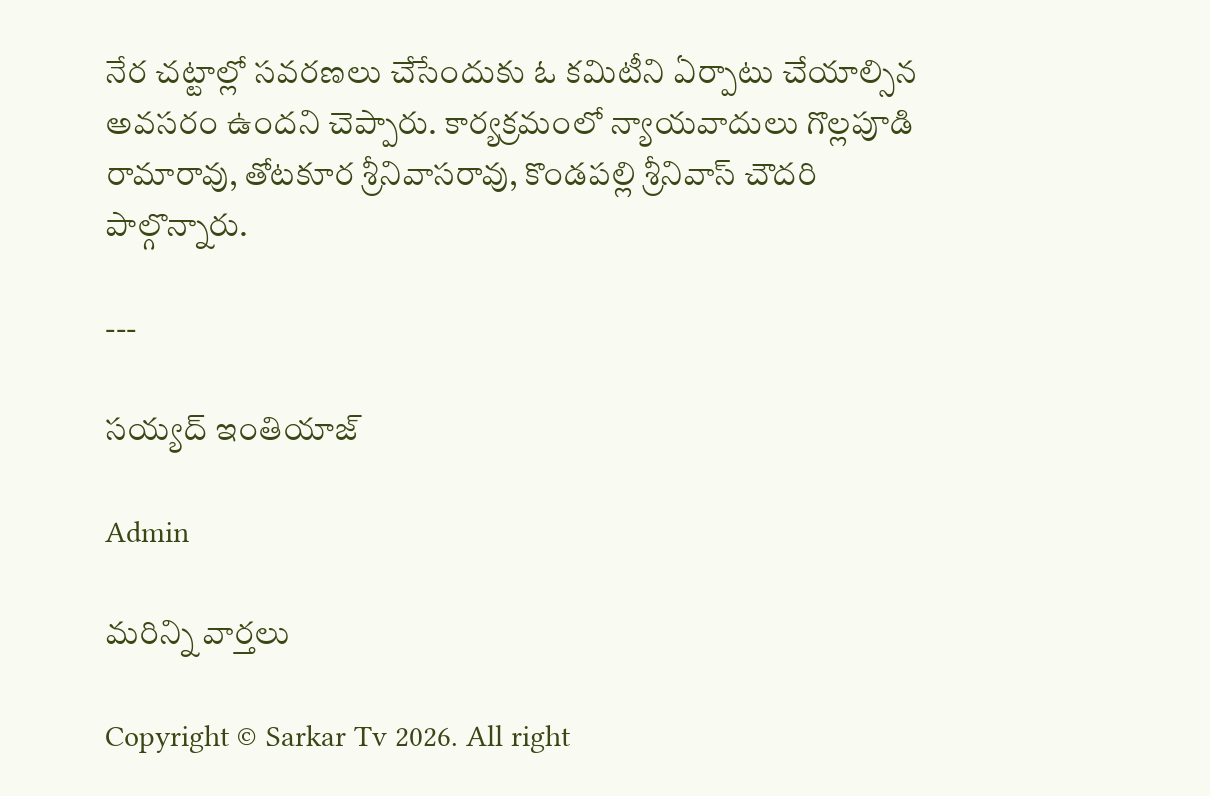నేర చట్టాల్లో సవరణలు చేసేందుకు ఓ కమిటీని ఏర్పాటు చేయాల్సిన అవసరం ఉందని చెప్పారు. కార్యక్రమంలో న్యాయవాదులు గొల్లపూడి రామారావు, తోటకూర శ్రీనివాసరావు, కొండపల్లి శ్రీనివాస్ చౌదరి పాల్గొన్నారు.

---

సయ్యద్ ఇంతియాజ్

Admin

మరిన్ని వార్తలు

Copyright © Sarkar Tv 2026. All right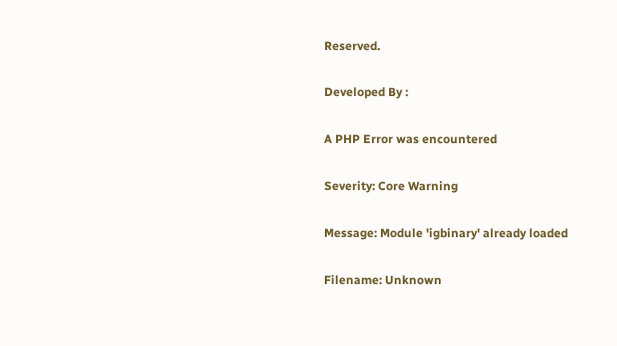Reserved.

Developed By :

A PHP Error was encountered

Severity: Core Warning

Message: Module 'igbinary' already loaded

Filename: Unknown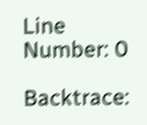Line Number: 0

Backtrace: